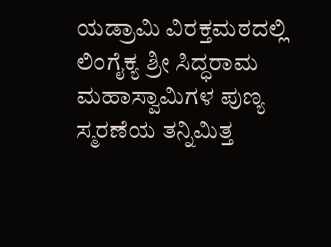ಯಡ್ರಾಮಿ ವಿರಕ್ತಮಠದಲ್ಲಿ ಲಿಂಗೈಕ್ಯ ಶ್ರೀ ಸಿದ್ಧರಾಮ ಮಹಾಸ್ವಾಮಿಗಳ ಪುಣ್ಯ ಸ್ಮರಣೆಯ ತನ್ನಿಮಿತ್ತ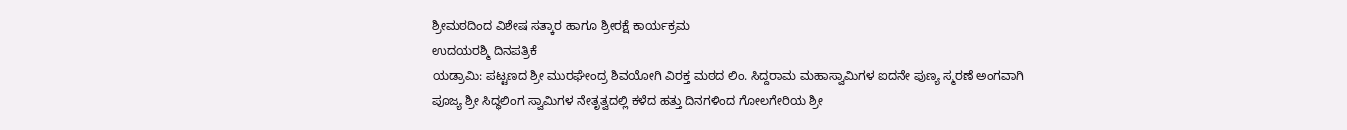ಶ್ರೀಮಠದಿಂದ ವಿಶೇಷ ಸತ್ಕಾರ ಹಾಗೂ ಶ್ರೀರಕ್ಷೆ ಕಾರ್ಯಕ್ರಮ
ಉದಯರಶ್ಮಿ ದಿನಪತ್ರಿಕೆ
ಯಡ್ರಾಮಿ: ಪಟ್ಟಣದ ಶ್ರೀ ಮುರಘೇಂದ್ರ ಶಿವಯೋಗಿ ವಿರಕ್ತ ಮಠದ ಲಿಂ. ಸಿದ್ದರಾಮ ಮಹಾಸ್ವಾಮಿಗಳ ಐದನೇ ಪುಣ್ಯ ಸ್ಮರಣೆ ಅಂಗವಾಗಿ
ಪೂಜ್ಯ ಶ್ರೀ ಸಿದ್ಧಲಿಂಗ ಸ್ವಾಮಿಗಳ ನೇತೃತ್ವದಲ್ಲಿ ಕಳೆದ ಹತ್ತು ದಿನಗಳಿಂದ ಗೋಲಗೇರಿಯ ಶ್ರೀ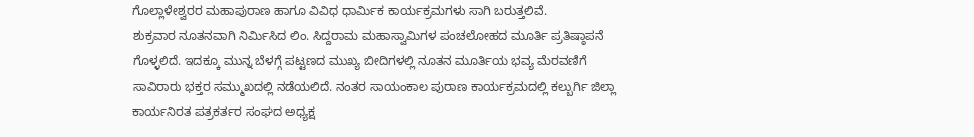ಗೊಲ್ಲಾಳೇಶ್ವರರ ಮಹಾಪುರಾಣ ಹಾಗೂ ವಿವಿಧ ಧಾರ್ಮಿಕ ಕಾರ್ಯಕ್ರಮಗಳು ಸಾಗಿ ಬರುತ್ತಲಿವೆ.
ಶುಕ್ರವಾರ ನೂತನವಾಗಿ ನಿರ್ಮಿಸಿದ ಲಿಂ. ಸಿದ್ದರಾಮ ಮಹಾಸ್ವಾಮಿಗಳ ಪಂಚಲೋಹದ ಮೂರ್ತಿ ಪ್ರತಿಷ್ಠಾಪನೆ ಗೊಳ್ಳಲಿದೆ. ಇದಕ್ಕೂ ಮುನ್ನ ಬೆಳಗ್ಗೆ ಪಟ್ಟಣದ ಮುಖ್ಯ ಬೀದಿಗಳಲ್ಲಿ ನೂತನ ಮೂರ್ತಿಯ ಭವ್ಯ ಮೆರವಣಿಗೆ ಸಾವಿರಾರು ಭಕ್ತರ ಸಮ್ಮುಖದಲ್ಲಿ ನಡೆಯಲಿದೆ. ನಂತರ ಸಾಯಂಕಾಲ ಪುರಾಣ ಕಾರ್ಯಕ್ರಮದಲ್ಲಿ ಕಲ್ಬುರ್ಗಿ ಜಿಲ್ಲಾ ಕಾರ್ಯನಿರತ ಪತ್ರಕರ್ತರ ಸಂಘದ ಅಧ್ಯಕ್ಷ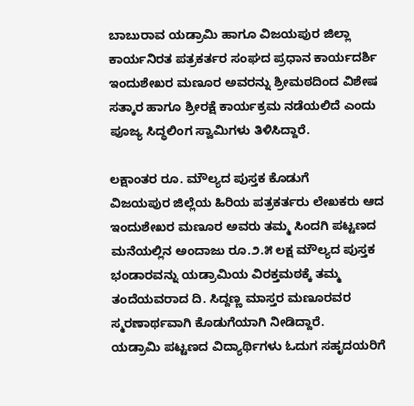ಬಾಬುರಾವ ಯಡ್ರಾಮಿ ಹಾಗೂ ವಿಜಯಪುರ ಜಿಲ್ಲಾ ಕಾರ್ಯನಿರತ ಪತ್ರಕರ್ತರ ಸಂಘದ ಪ್ರಧಾನ ಕಾರ್ಯದರ್ಶಿ ಇಂದುಶೇಖರ ಮಣೂರ ಅವರನ್ನು ಶ್ರೀಮಠದಿಂದ ವಿಶೇಷ ಸತ್ಕಾರ ಹಾಗೂ ಶ್ರೀರಕ್ಷೆ ಕಾರ್ಯಕ್ರಮ ನಡೆಯಲಿದೆ ಎಂದು ಪೂಜ್ಯ ಸಿದ್ಧಲಿಂಗ ಸ್ವಾಮಿಗಳು ತಿಳಿಸಿದ್ದಾರೆ.

ಲಕ್ಷಾಂತರ ರೂ. ಮೌಲ್ಯದ ಪುಸ್ತಕ ಕೊಡುಗೆ
ವಿಜಯಪುರ ಜಿಲ್ಲೆಯ ಹಿರಿಯ ಪತ್ರಕರ್ತರು ಲೇಖಕರು ಆದ ಇಂದುಶೇಖರ ಮಣೂರ ಅವರು ತಮ್ಮ ಸಿಂದಗಿ ಪಟ್ಟಣದ ಮನೆಯಲ್ಲಿನ ಅಂದಾಜು ರೂ.೨.೫ ಲಕ್ಷ ಮೌಲ್ಯದ ಪುಸ್ತಕ ಭಂಡಾರವನ್ನು ಯಡ್ರಾಮಿಯ ವಿರಕ್ತಮಠಕ್ಕೆ ತಮ್ಮ ತಂದೆಯವರಾದ ದಿ. ಸಿದ್ದಣ್ಣ ಮಾಸ್ತರ ಮಣೂರವರ ಸ್ಮರಣಾರ್ಥವಾಗಿ ಕೊಡುಗೆಯಾಗಿ ನೀಡಿದ್ದಾರೆ.
ಯಡ್ರಾಮಿ ಪಟ್ಟಣದ ವಿದ್ಯಾರ್ಥಿಗಳು ಓದುಗ ಸಹೃದಯರಿಗೆ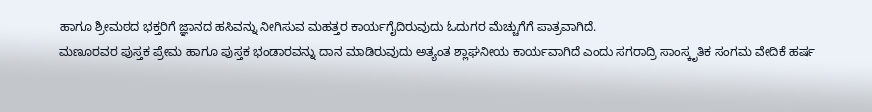ಹಾಗೂ ಶ್ರೀಮಠದ ಭಕ್ತರಿಗೆ ಜ್ಞಾನದ ಹಸಿವನ್ನು ನೀಗಿಸುವ ಮಹತ್ತರ ಕಾರ್ಯಗೈದಿರುವುದು ಓದುಗರ ಮೆಚ್ಚುಗೆಗೆ ಪಾತ್ರವಾಗಿದೆ.
ಮಣೂರವರ ಪುಸ್ತಕ ಪ್ರೇಮ ಹಾಗೂ ಪುಸ್ತಕ ಭಂಡಾರವನ್ನು ದಾನ ಮಾಡಿರುವುದು ಅತ್ಯಂತ ಶ್ಲಾಘನೀಯ ಕಾರ್ಯವಾಗಿದೆ ಎಂದು ಸಗರಾದ್ರಿ ಸಾಂಸ್ಕೃತಿಕ ಸಂಗಮ ವೇದಿಕೆ ಹರ್ಷ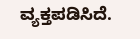ವ್ಯಕ್ತಪಡಿಸಿದೆ.